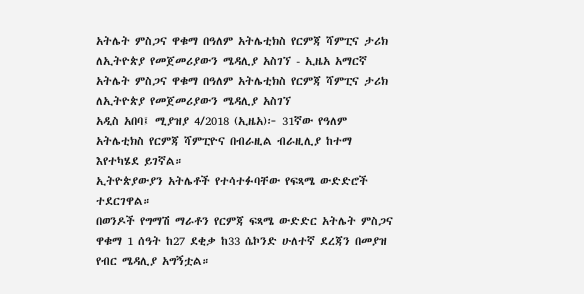አትሌት ምስጋና ዋቁማ በዓለም አትሌቲክስ የርምጃ ሻምፒና ታሪክ ለኢትዮጵያ የመጀመሪያውን ሜዳሊያ አስገኘ - ኢዜአ አማርኛ
አትሌት ምስጋና ዋቁማ በዓለም አትሌቲክስ የርምጃ ሻምፒና ታሪክ ለኢትዮጵያ የመጀመሪያውን ሜዳሊያ አስገኘ
አዲስ አበባ፤ ሚያዝያ 4/2018 (ኢዜአ)፦ 31ኛው የዓለም አትሌቲክስ የርምጃ ሻምፒዮና በብራዚል ብራዚሊያ ከተማ እየተካሄደ ይገኛል።
ኢትዮጵያውያን አትሌቶች የተሳተፉባቸው የፍጻሜ ውድድሮች ተደርገዋል።
በወንዶች የግማሽ ማራቶን የርምጃ ፍጻሜ ውድድር አትሌት ምስጋና ዋቁማ 1 ሰዓት ከ27 ደቂቃ ከ33 ሴኮንድ ሁለተኛ ደረጃን በመያዝ የብር ሜዳሊያ አግኝቷል።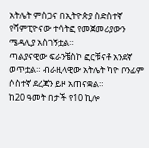አትሌት ምስጋና በኢትዮጵያ ስድስተኛ የሻምፒዮናው ተሳትፎ የመጀመሪያውን ሜዳሊያ አስገኝቷል።
ጣልያናዊው ፍራንቼስኮ ፎርቹናቶ አንደኛ ወጥቷል። ብራዚላዊው አትሌት ካዮ ቦንፊም ሶስተኛ ደረጃን ይዞ አጠናቋል።
ከ20 ዓመት በታች የ10 ኪሎ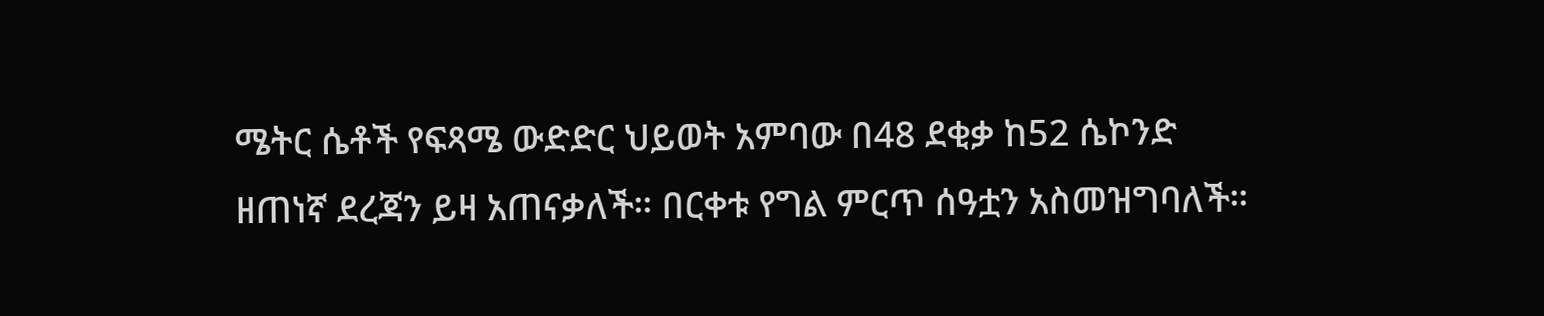ሜትር ሴቶች የፍጻሜ ውድድር ህይወት አምባው በ48 ደቂቃ ከ52 ሴኮንድ ዘጠነኛ ደረጃን ይዛ አጠናቃለች። በርቀቱ የግል ምርጥ ሰዓቷን አስመዝግባለች።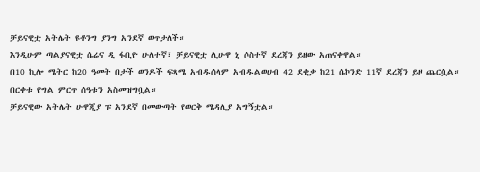ቻይናዊቷ አትሌት ዩቶንግ ያንግ አንደኛ ወጥታለች።
እንዲሁም ጣልያናዊቷ ሴሬና ዲ ፋቢዮ ሁለተኛ፣ ቻይናዊቷ ሊሁዋ ኒ ሶስተኛ ደረጃን ይዘው አጠናቀዋል።
በ10 ኪሎ ሜትር ከ20 ዓመት በታች ወንዶች ፍጻሜ አብዱሰላም አብዱልወሀብ 42 ደቂቃ ከ21 ሴኮንድ 11ኛ ደረጃን ይዞ ጨርሷል። በርቀቱ የግል ምርጥ ሰዓቱን አስመዝግቧል።
ቻይናዊው አትሌት ሁዋጂያ ፑ አንደኛ በመውጣት የወርቅ ሜዳሊያ አግኝቷል።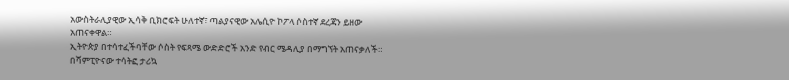አውስትራሊያዊው ኢሳቅ ቢክሮፍት ሁለተኛ፣ ጣልያናዊው አሌሲዮ ኮፖላ ሶስተኛ ደረጃን ይዘው አጠናቀዋል።
ኢትዮጵያ በተሳተፈችባቸው ሶስት የፍጻሜ ውድድሮች አንድ የብር ሜዳሊያ በማግኘት አጠናቃለች።
በሻምፒዮናው ተሳትፎ ታሪኳ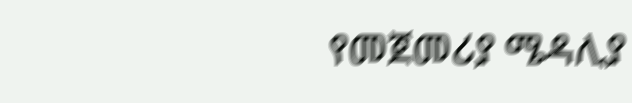የመጀመሪያ ሜዳሊያ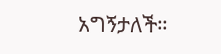አግኝታለች።